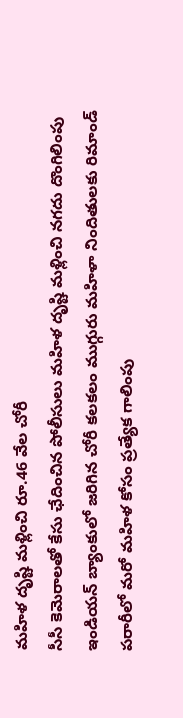మహిళ దృష్టి మళ్లించి రూ.46 వేల చోరీ
సీసీ కెమెరాలతో కేసు ఛేదించిన పోలీసులు మహిళ దృష్టి మళ్లించి నగదు దొంగిలింపు ఇండియన్ బ్యాంకులో జరిగిన చోరీ కలకలం ముగ్గురు మహిళా నిందితులకు రిమాండ్ పరారీలో మరో మహిళ కోసం ప్రత్యేక గాలింపు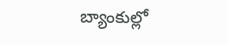బ్యాంకుల్లో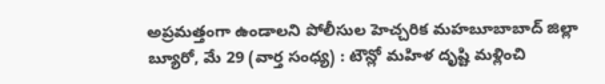అప్రమత్తంగా ఉండాలని పోలీసుల హెచ్చరిక మహబూబాబాద్ జిల్లా బ్యూరో, మే 29 (వార్త సంధ్య) : టౌన్లో మహిళ దృష్టి మళ్లించి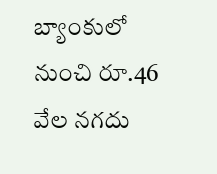బ్యాంకులో నుంచి రూ.46 వేల నగదు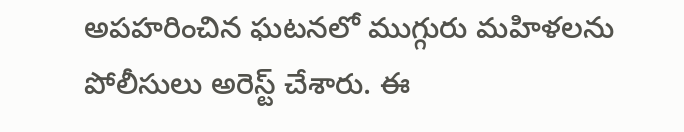అపహరించిన ఘటనలో ముగ్గురు మహిళలను పోలీసులు అరెస్ట్ చేశారు. ఈ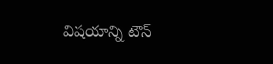విషయాన్ని టౌన్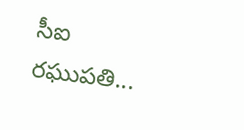సీఐ రఘుపతి...